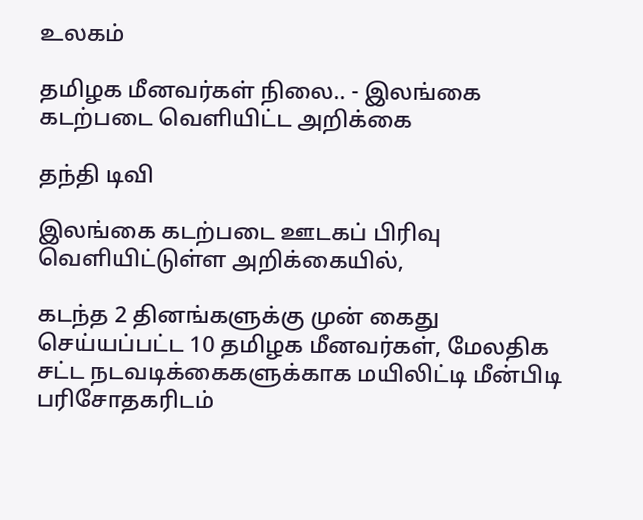உலகம்

தமிழக மீனவர்கள் நிலை.. - இலங்கை கடற்படை வெளியிட்ட அறிக்கை

தந்தி டிவி

இலங்கை கடற்படை ஊடகப் பிரிவு வெளியிட்டுள்ள அறிக்கையில்,

கடந்த 2 தினங்களுக்கு முன் கைது செய்யப்பட்ட 10 தமிழக மீனவர்கள், மேலதிக சட்ட நடவடிக்கைகளுக்காக மயிலிட்டி மீன்பிடி பரிசோதகரிடம்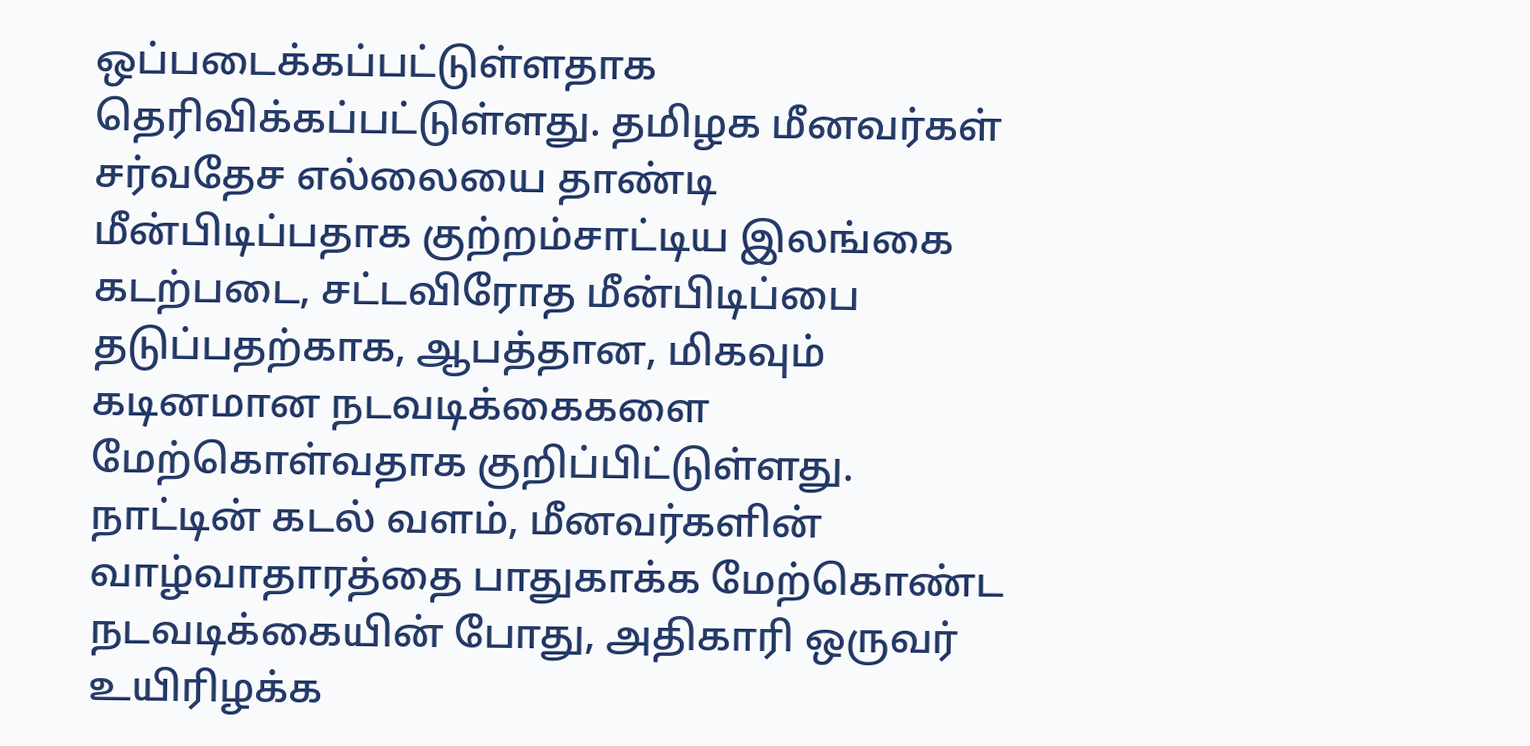ஒப்படைக்கப்பட்டுள்ளதாக தெரிவிக்கப்பட்டுள்ளது. தமிழக மீனவர்கள் சர்வதேச எல்லையை தாண்டி மீன்பிடிப்பதாக குற்றம்சாட்டிய இலங்கை கடற்படை, சட்டவிரோத மீன்பிடிப்பை தடுப்பதற்காக, ஆபத்தான, மிகவும் கடினமான நடவடிக்கைகளை மேற்கொள்வதாக குறிப்பிட்டுள்ளது. நாட்டின் கடல் வளம், மீனவர்களின் வாழ்வாதாரத்தை பாதுகாக்க மேற்கொண்ட நடவடிக்கையின் போது, அதிகாரி ஒருவர் உயிரிழக்க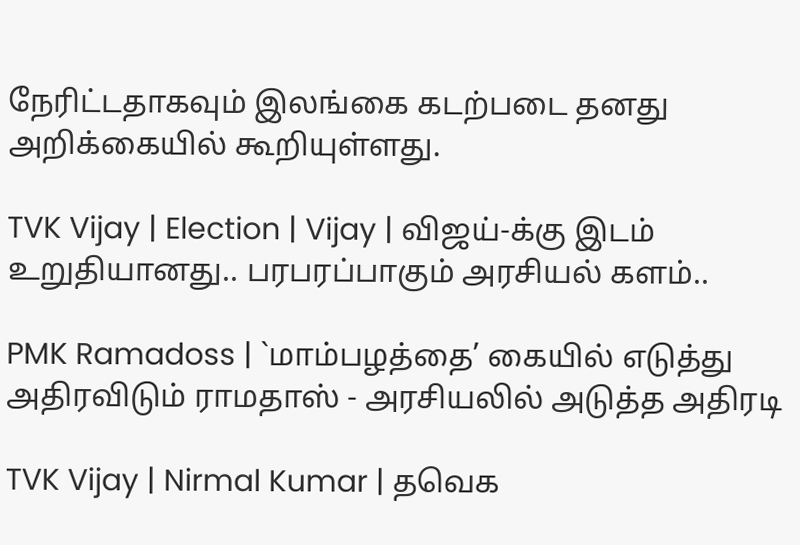நேரிட்டதாகவும் இலங்கை கடற்படை தனது அறிக்கையில் கூறியுள்ளது.

TVK Vijay | Election | Vijay | விஜய்-க்கு இடம் உறுதியானது.. பரபரப்பாகும் அரசியல் களம்..

PMK Ramadoss | `மாம்பழத்தை’ கையில் எடுத்து அதிரவிடும் ராமதாஸ் - அரசியலில் அடுத்த அதிரடி

TVK Vijay | Nirmal Kumar | தவெக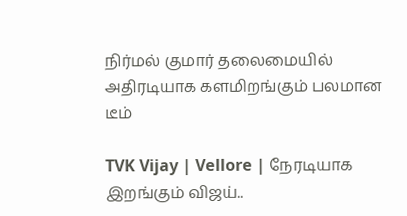நிர்மல் குமார் தலைமையில் அதிரடியாக களமிறங்கும் பலமான டீம்

TVK Vijay | Vellore | நேரடியாக இறங்கும் விஜய்..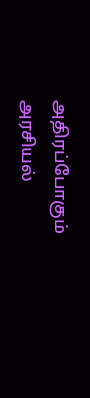அதிரப்போகும் அரசியல்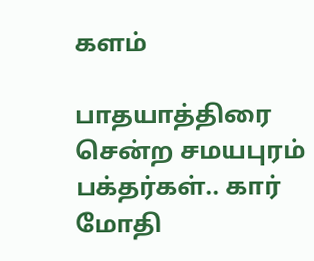களம்

பாதயாத்திரை சென்ற சமயபுரம் பக்தர்கள்.. கார் மோதி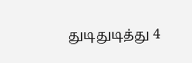துடிதுடித்து 4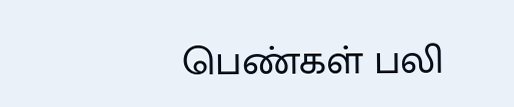பெண்கள் பலி